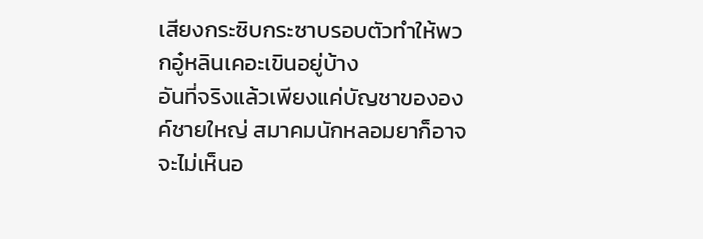เสียงกระซิบกระซาบรอบตัวทำให้พวกอู๋หลินเคอะเขินอยู่บ้าง
อันที่จริงแล้วเพียงแค่บัญชาขององค์ชายใหญ่ สมาคมนักหลอมยาก็อาจจะไม่เห็นอ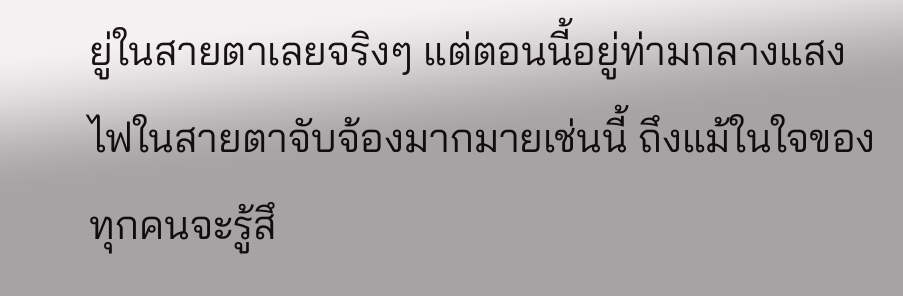ยู่ในสายตาเลยจริงๆ แต่ตอนนี้อยู่ท่ามกลางแสงไฟในสายตาจับจ้องมากมายเช่นนี้ ถึงแม้ในใจของทุกคนจะรู้สึ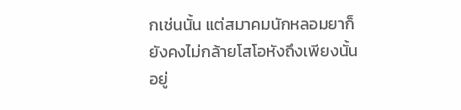กเช่นนั้น แต่สมาคมนักหลอมยาก็ยังคงไม่กล้ายโสโอหังถึงเพียงนั้นอยู่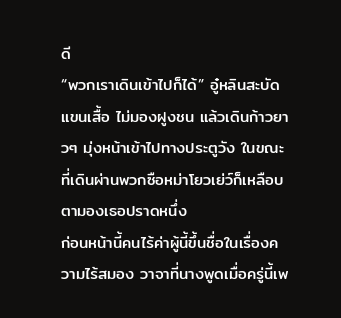ดี
“พวกเราเดินเข้าไปก็ได้” อู๋หลินสะบัดแขนเสื้อ ไม่มองฝูงชน แล้วเดินก้าวยาวๆ มุ่งหน้าเข้าไปทางประตูวัง ในขณะที่เดินผ่านพวกซือหม่าโยวเย่ว์ก็เหลือบตามองเธอปราดหนึ่ง
ก่อนหน้านี้คนไร้ค่าผู้นี้ขึ้นชื่อในเรื่องความไร้สมอง วาจาที่นางพูดเมื่อครู่นี้เพ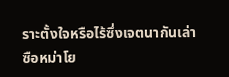ราะตั้งใจหรือไร้ซึ่งเจตนากันเล่า
ซือหม่าโย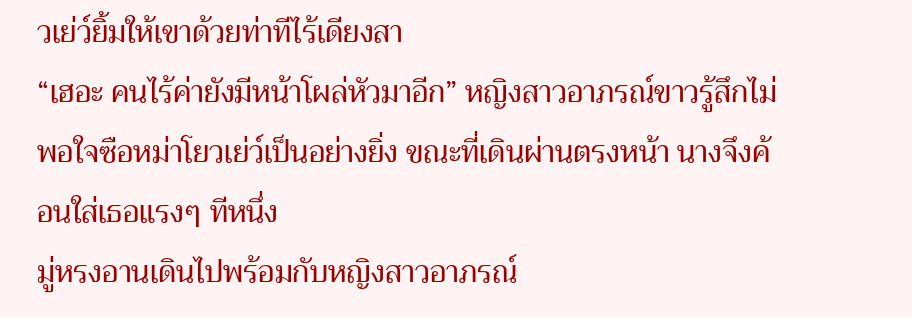วเย่ว์ยิ้มให้เขาด้วยท่าทีไร้เดียงสา
“เฮอะ คนไร้ค่ายังมีหน้าโผล่หัวมาอีก” หญิงสาวอาภรณ์ขาวรู้สึกไม่พอใจซือหม่าโยวเย่ว์เป็นอย่างยิ่ง ขณะที่เดินผ่านตรงหน้า นางจึงค้อนใส่เธอแรงๆ ทีหนึ่ง
มู่หรงอานเดินไปพร้อมกับหญิงสาวอาภรณ์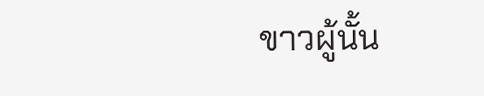ขาวผู้นั้น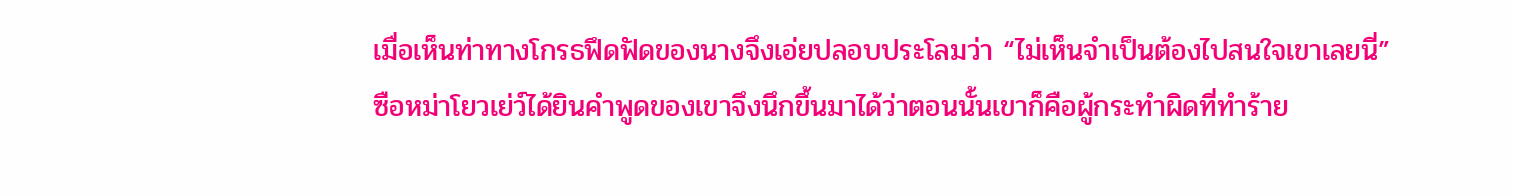เมื่อเห็นท่าทางโกรธฟึดฟัดของนางจึงเอ่ยปลอบประโลมว่า “ไม่เห็นจำเป็นต้องไปสนใจเขาเลยนี่”
ซือหม่าโยวเย่ว์ได้ยินคำพูดของเขาจึงนึกขึ้นมาได้ว่าตอนนั้นเขาก็คือผู้กระทำผิดที่ทำร้าย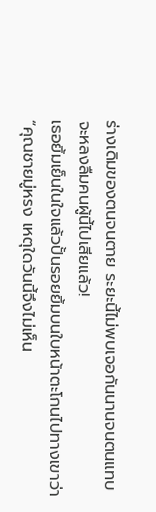ร่างเดิมของตนจนตาย ระยะนี้ไม่พบเจอกันนานจนตนแทบจะหลงลืมคนผู้นี้ไปเสียแล้ว!
เธอยิ้มเย็นในใจแล้วปั้นรอยยิ้มบนใบหน้าตะโกนไปทางเขาว่า “คุณชายมู่หรง เหตุใดวันนี้จึงไม่เห็น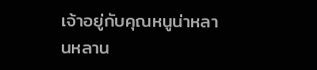เจ้าอยู่กับคุณหนูน่าหลานหลาน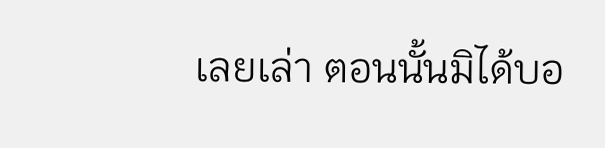เลยเล่า ตอนนั้นมิได้บอ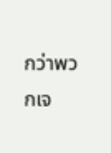กว่าพวกเจ